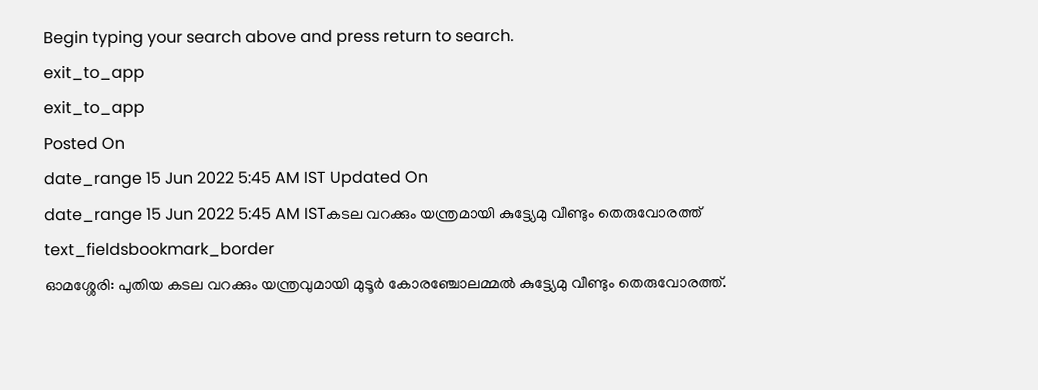Begin typing your search above and press return to search.
exit_to_app
exit_to_app
Posted On
date_range 15 Jun 2022 5:45 AM IST Updated On
date_range 15 Jun 2022 5:45 AM ISTകടല വറക്കും യന്ത്രമായി കുട്ട്യേമു വീണ്ടും തെരുവോരത്ത്
text_fieldsbookmark_border
ഓമശ്ശേരി: പുതിയ കടല വറക്കും യന്ത്രവുമായി മുടൂർ കോരഞ്ചോലമ്മൽ കുട്ട്യേമു വീണ്ടും തെരുവോരത്ത്.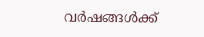വർഷങ്ങൾക്ക്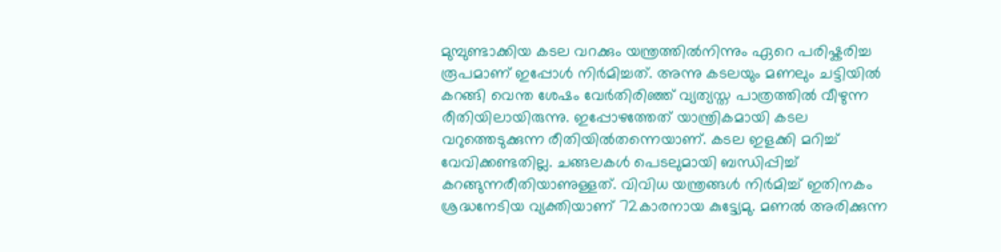മുമ്പുണ്ടാക്കിയ കടല വറക്കും യന്ത്രത്തിൽനിന്നും ഏറെ പരിഷ്കരിച്ച രൂപമാണ് ഇപ്പോൾ നിർമിച്ചത്. അന്നു കടലയും മണലും ചട്ടിയിൽ കറങ്ങി വെന്ത ശേഷം വേർതിരിഞ്ഞ് വ്യത്യസ്ത പാത്രത്തിൽ വീഴുന്ന രീതിയിലായിരുന്നു. ഇപ്പോഴത്തേത് യാന്ത്രികമായി കടല വറുത്തെടുക്കുന്ന രീതിയിൽതന്നെയാണ്. കടല ഇളക്കി മറിച്ച് വേവിക്കണ്ടതില്ല. ചങ്ങലകൾ പെടലുമായി ബന്ധിപ്പിച്ച് കറങ്ങുന്നരീതിയാണുള്ളത്. വിവിധ യന്ത്രങ്ങൾ നിർമിച്ച് ഇതിനകം ശ്രദ്ധനേടിയ വ്യക്തിയാണ് 72കാരനായ കുട്ട്യേമു. മണൽ അരിക്കുന്ന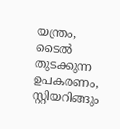യന്ത്രം, ടൈൽ തുടക്കുന്ന ഉപകരണം, സ്റ്റിയറിങ്ങും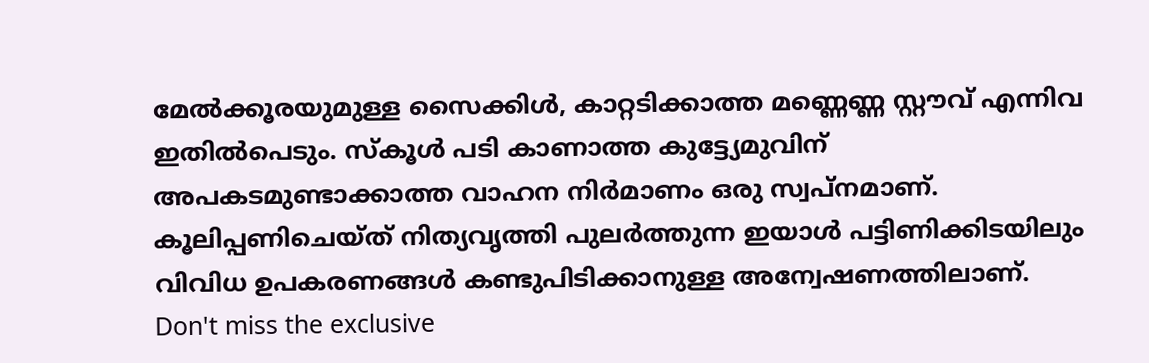മേൽക്കൂരയുമുള്ള സൈക്കിൾ, കാറ്റടിക്കാത്ത മണ്ണെണ്ണ സ്റ്റൗവ് എന്നിവ ഇതിൽപെടും. സ്കൂൾ പടി കാണാത്ത കുട്ട്യേമുവിന് അപകടമുണ്ടാക്കാത്ത വാഹന നിർമാണം ഒരു സ്വപ്നമാണ്. കൂലിപ്പണിചെയ്ത് നിത്യവൃത്തി പുലർത്തുന്ന ഇയാൾ പട്ടിണിക്കിടയിലും വിവിധ ഉപകരണങ്ങൾ കണ്ടുപിടിക്കാനുള്ള അന്വേഷണത്തിലാണ്.
Don't miss the exclusive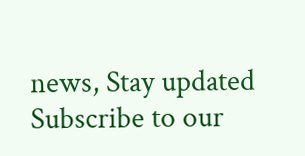news, Stay updated
Subscribe to our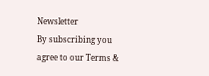Newsletter
By subscribing you agree to our Terms &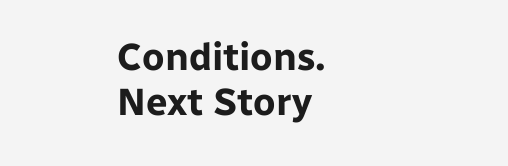Conditions.
Next Story